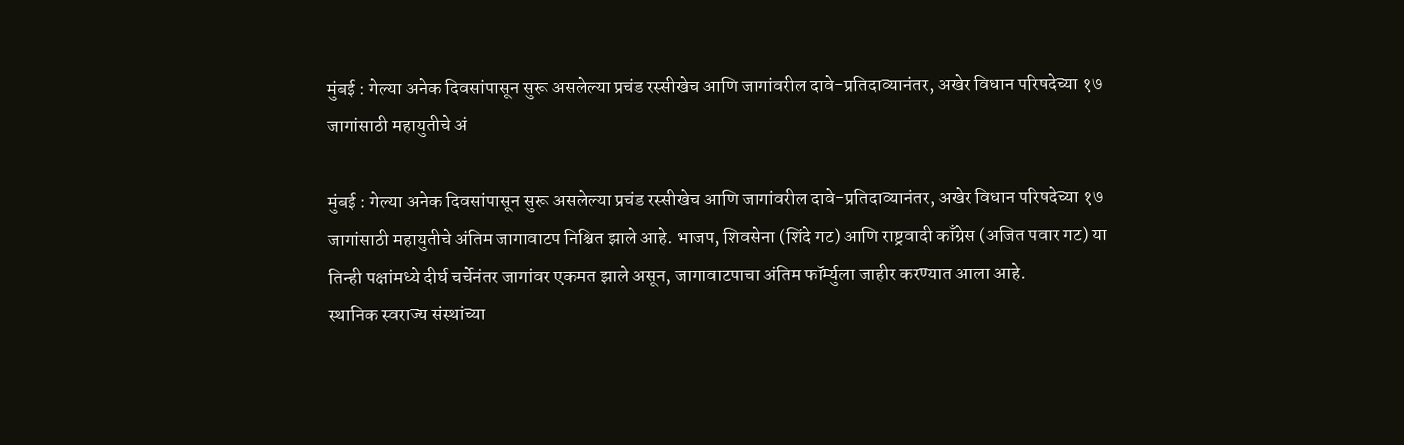मुंबई : गेल्या अनेक दिवसांपासून सुरू असलेल्या प्रचंड रस्सीखेच आणि जागांवरील दावे-प्रतिदाव्यानंतर, अखेर विधान परिषदेच्या १७ जागांसाठी महायुतीचे अं

मुंबई : गेल्या अनेक दिवसांपासून सुरू असलेल्या प्रचंड रस्सीखेच आणि जागांवरील दावे-प्रतिदाव्यानंतर, अखेर विधान परिषदेच्या १७ जागांसाठी महायुतीचे अंतिम जागावाटप निश्चित झाले आहे. भाजप, शिवसेना (शिंदे गट) आणि राष्ट्रवादी काँग्रेस (अजित पवार गट) या तिन्ही पक्षांमध्ये दीर्घ चर्चेनंतर जागांवर एकमत झाले असून, जागावाटपाचा अंतिम फॉर्म्युला जाहीर करण्यात आला आहे.
स्थानिक स्वराज्य संस्थांच्या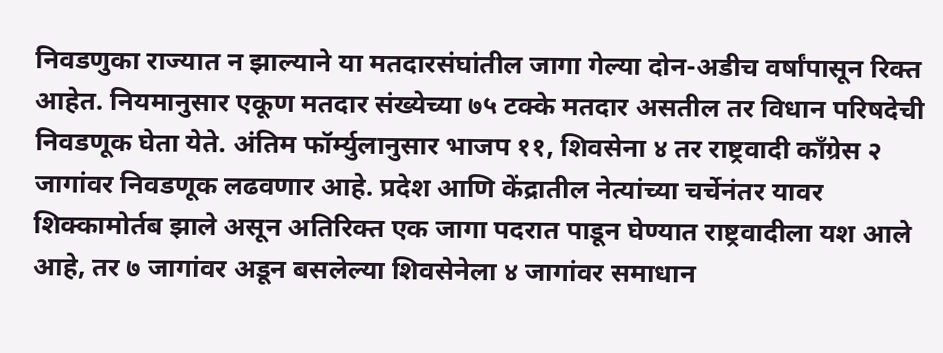निवडणुका राज्यात न झाल्याने या मतदारसंघांतील जागा गेल्या दोन-अडीच वर्षांपासून रिक्त आहेत. नियमानुसार एकूण मतदार संख्येच्या ७५ टक्के मतदार असतील तर विधान परिषदेची निवडणूक घेता येते. अंतिम फॉर्म्युलानुसार भाजप ११, शिवसेना ४ तर राष्ट्रवादी काँग्रेस २ जागांवर निवडणूक लढवणार आहे. प्रदेश आणि केंद्रातील नेत्यांच्या चर्चेनंतर यावर शिक्कामोर्तब झाले असून अतिरिक्त एक जागा पदरात पाडून घेण्यात राष्ट्रवादीला यश आले आहे, तर ७ जागांवर अडून बसलेल्या शिवसेनेला ४ जागांवर समाधान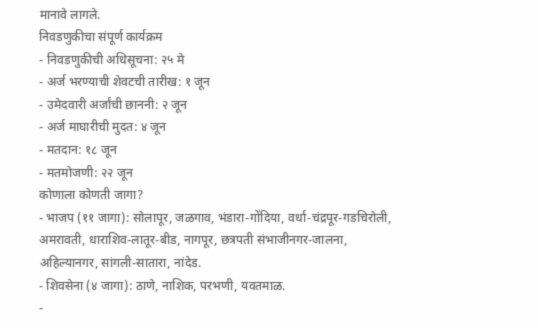मानावे लागले.
निवडणुकीचा संपूर्ण कार्यक्रम
- निवडणुकीची अधिसूचना: २५ मे
- अर्ज भरण्याची शेवटची तारीख: १ जून
- उमेदवारी अर्जांची छाननी: २ जून
- अर्ज माघारीची मुदत: ४ जून
- मतदान: १८ जून
- मतमोजणी: २२ जून
कोणाला कोणती जागा?
- भाजप (११ जागा): सोलापूर, जळगाव, भंडारा-गोंदिया, वर्धा-चंद्रपूर-गडचिरोली, अमरावती, धाराशिव-लातूर-बीड, नागपूर, छत्रपती संभाजीनगर-जालना, अहिल्यानगर, सांगली-सातारा, नांदेड.
- शिवसेना (४ जागा): ठाणे, नाशिक, परभणी, यवतमाळ.
-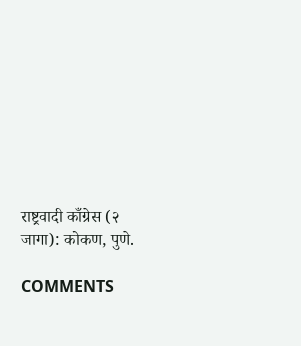राष्ट्रवादी काँग्रेस (२ जागा): कोकण, पुणे.

COMMENTS